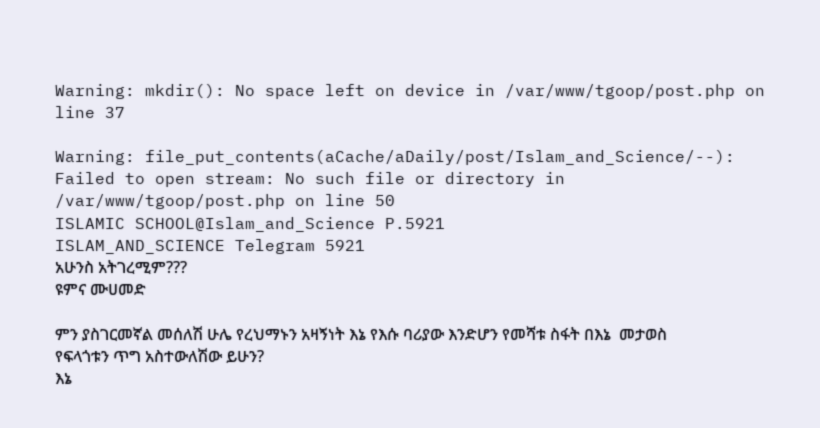Warning: mkdir(): No space left on device in /var/www/tgoop/post.php on line 37

Warning: file_put_contents(aCache/aDaily/post/Islam_and_Science/--): Failed to open stream: No such file or directory in /var/www/tgoop/post.php on line 50
ISLAMIC SCHOOL@Islam_and_Science P.5921
ISLAM_AND_SCIENCE Telegram 5921
አሁንስ አትገረሚም???
ዩምና ሙሀመድ

ምን ያስገርመኛል መሰለሽ ሁሌ የረህማኑን አዛኝነት እኔ የእሱ ባሪያው እንድሆን የመሻቱ ስፋት በእኔ  መታወስ የፍላጎቱን ጥግ አስተውለሽው ይሁን?
እኔ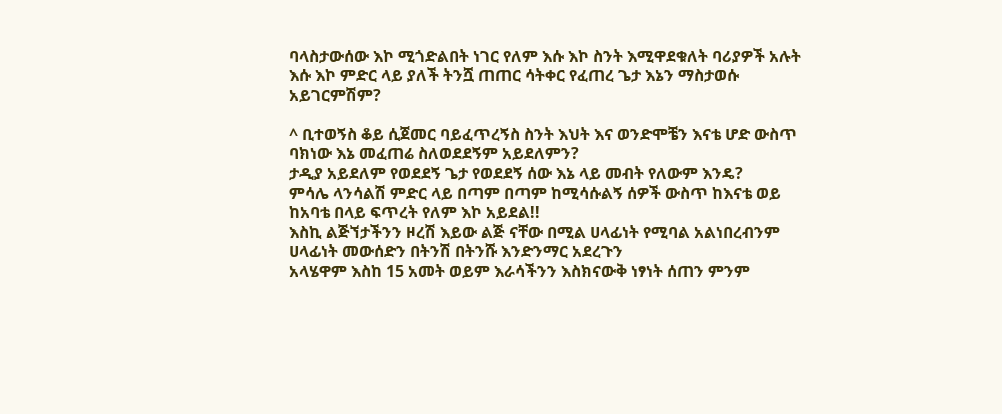ባላስታውሰው እኮ ሚጎድልበት ነገር የለም እሱ እኮ ስንት እሚዋደቁለት ባሪያዎች አሉት እሱ እኮ ምድር ላይ ያለች ትንሿ ጠጠር ሳትቀር የፈጠረ ጌታ እኔን ማስታወሱ አይገርምሽም?

^ ቢተወኝስ ቆይ ሲጀመር ባይፈጥረኝስ ስንት እህት እና ወንድሞቼን እናቴ ሆድ ውስጥ ባክነው እኔ መፈጠሬ ስለወደደኝም አይደለምን?
ታዲያ አይደለም የወደደኝ ጌታ የወደደኝ ሰው እኔ ላይ መብት የለውም እንዴ?
ምሳሌ ላንሳልሽ ምድር ላይ በጣም በጣም ከሚሳሱልኝ ሰዎች ውስጥ ከእናቴ ወይ ከአባቴ በላይ ፍጥረት የለም እኮ አይደል!!
እስኪ ልጅኘታችንን ዞረሽ እይው ልጅ ናቸው በሚል ሀላፊነት የሚባል አልነበረብንም ሀላፊነት መውሰድን በትንሽ በትንሹ እንድንማር አደረጉን
አላሄዋም እስከ 15 አመት ወይም እራሳችንን እስክናውቅ ነፃነት ሰጠን ምንም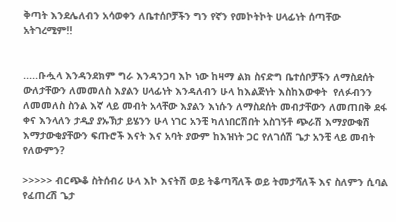ቅጣት እንደሌለብን አሳወቀን ለቤተሰቦቻችን ግን የኛን የመኮትኮት ሀላፊነት ሰጣቸው  አትገረሚም!!


.....ቡሗላ እንዳንደክም ግራ እንዳንጋባ እኮ ነው ከዛማ ልክ ስናድግ ቤተሰቦቻችን ለማስደሰት ውለታቸውን ለመመለስ እያልን ሀላፊነት እንዳለብን ሁላ ከእልጅነት እስከእውቀት  የለፉብንን  ለመመለስ ስንል እኛ ላይ መብት አላቸው እያልን እነሱን ለማስደሰት መብታቸውን ለመጠበቅ ደፋ ቀና እንላለን ታዲያ ያኡኽታ ይሄንን ሁላ ነገር አንቺ ካለነበርሽበት አስገኝቶ ጭራሽ እማያውቁሽ እማታውቂያቸውን ፍጡሮች እናት እና አባት ያውም ከእዝነት ጋር የለገሰሽ ጌታ አንቺ ላይ መብት የለውምን?

>>>>> ብርጭቆ ስትሰብሪ ሁላ እኮ እናትሽ ወይ ትቆጣሻለች ወይ ትመታሻለች እና ስለምን ሲባል የፈጠረሽ ጌታ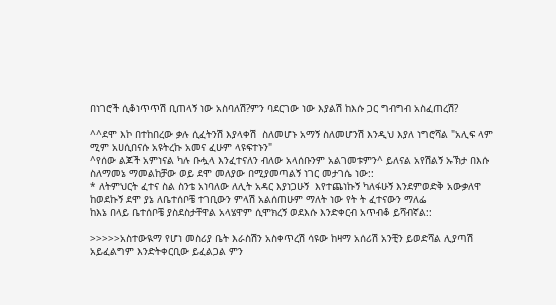በነገሮች ሲቆነጥጥሽ ቢጠላኝ ነው አስባለሽ?ምን ባደርገው ነው እያልሽ ከእሱ ጋር ግብግብ አስፈጠረሽ?

^^ደሞ እኮ በተከበረው ቃሉ ሲፈትንሽ እያላቀሽ  ስለመሆኑ አማኝ ስለመሆንሽ እንዲህ እያለ ነግሮሻል "አሊፍ ላም ሚም አሀሲበናሱ አዩትረኩ አመና ፈሁም ላዩፍተኑን"
^የሰው ልጆች አምነናል ካሉ ቡሗላ እንፈተናለን ብለው አላሰቡንም አልገመቱምን^ ይለናል አየሽልኝ ኡኽታ በእሱ ስለማመኔ ማመልከቻው ወይ ደሞ መለያው በሚያመጣልኝ ነገር መታገሴ ነው::
* ለትምህርት ፈተና ስል ስንቴ አነባለው ለሊት አዳር እያነጋሁኝ  እየተጨነኩኝ ካለፋሁኝ እንደምወድቅ አውቃለዋ ከወደኩኝ ደሞ ያኔ ለቤተሰቦቼ ተገቢውን ምላሽ አልሰጠሁም ማለት ነው የት ት ፈተናውን ማለፌ
ከእኔ በላይ ቤተሰቦቼ ያስደስታቸዋል አላሄዋም ሲሞክረኝ ወደእሱ እንድቀርብ አጥብቆ ይሻብኛል::

>>>>>አስተውዪማ የሆነ መስሪያ ቤት እራስሽን አስቀጥረሽ ሳዩው ከዛማ አሰሪሽ አንቺን ይወድሻል ሊያጣሽ አይፈልግም እንድትቀርቢው ይፈልጋል ምን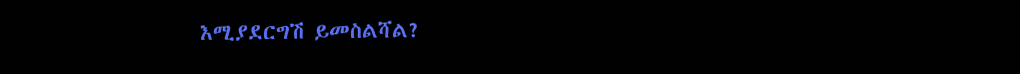እሚያደርግሽ ይመስልሻል?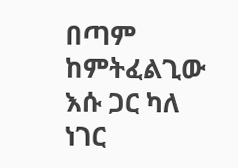በጣም ከምትፈልጊው እሱ ጋር ካለ ነገር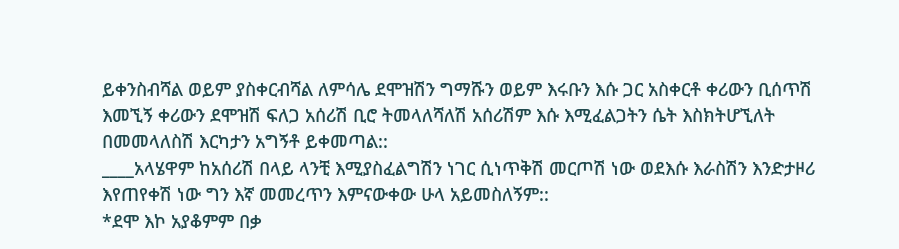ይቀንስብሻል ወይም ያስቀርብሻል ለምሳሌ ደሞዝሽን ግማሹን ወይም እሩቡን እሱ ጋር አስቀርቶ ቀሪውን ቢሰጥሽ እመኚኝ ቀሪውን ደሞዝሽ ፍለጋ አሰሪሽ ቢሮ ትመላለሻለሽ አሰሪሽም እሱ እሚፈልጋትን ሴት እስክትሆኚለት በመመላለስሽ እርካታን አግኝቶ ይቀመጣል::
____አላሄዋም ከአሰሪሽ በላይ ላንቺ እሚያስፈልግሽን ነገር ሲነጥቅሽ መርጦሽ ነው ወደእሱ እራስሽን እንድታዞሪ እየጠየቀሽ ነው ግን እኛ መመረጥን እምናውቀው ሁላ አይመስለኝም::
*ደሞ እኮ አያቆምም በቃ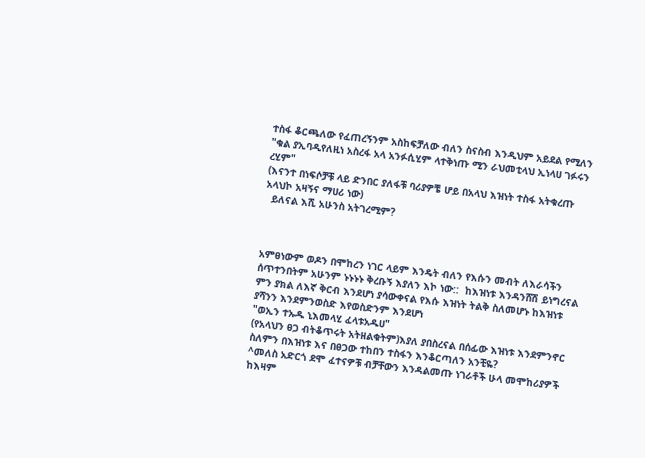ተስፋ ቆርጫለው የፈጠረኝንም አስከፍቻለው ብለን ስናስብ እንዲህም አይደል የሚለን
"ቁል ያኢባዲየለዚነ አስረፋ አላ አንፉሲሂም ላተቅነጡ ሚን ራህመቲላህ ኢነላሀ ገፉሩን ረሂም"
(እናንተ በነፍሶቻቹ ላይ ድንበር ያለፋቹ ባሪያዎቼ ሆይ በአላህ እዝነት ተስፋ አትቁረጡ አላህኮ አዛኝና ማሀሪ ነው)
  ይለናል እሺ አሁንስ አትገረሚም?



አምፀነውም ወዶን በሞከረን ነገር ላይም እንዴት ብለን የእሱን መብት ለእራሳችን ሰጥተንበትም አሁንም ኑኑኑኑ ቅረቡኝ እያለን እኮ ነው::  ከእዝነቱ እንዳንሸሽ ይነግረናል ምን ያክል ለእኛ ቅርብ እንደሆነ ያሳውቀናል የእሱ እዝነት ትልቅ ስለመሆኑ ከእዝነቱ ያሻንን እንደምንወስድ እየወስድንም እንደሆነ
"ወኢን ተኡዱ ኒእመላሂ ፈላቱአዱሀ"
(የአላህን ፀጋ ብትቆጥሩት አትዘልቁትም)እያለ ያበስረናል በሰፊው እዝነቱ እንደምንኖር ስለምን በእዝነቱ እና በፀጋው ተከበን ተስፋን እንቆርጣለን አንቺዬ?
^መለስ አድርጎ ደሞ ፈተናዎቹ ብቻቸውን እንዳልመጡ ነገራቶች ሁላ መሞከሪያዎች ከእዛም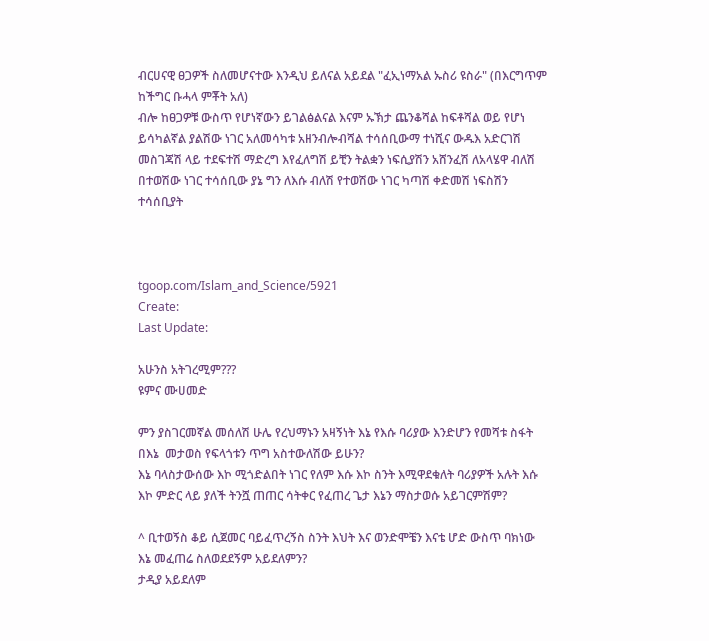ብርሀናዊ ፀጋዎች ስለመሆናተው እንዲህ ይለናል አይደል "ፈኢነማአል ኡስሪ ዩስራ" (በእርግጥም ከችግር ቡሓላ ምቾት አለ)
ብሎ ከፀጋዎቹ ውስጥ የሆነኛውን ይገልፅልናል እናም ኡኽታ ጨንቆሻል ከፍቶሻል ወይ የሆነ ይሳካልኛል ያልሽው ነገር አለመሳካቱ አዘንብሎብሻል ተሳሰቢውማ ተነሺና ውዱእ አድርገሽ መስገጃሽ ላይ ተደፍተሽ ማድረግ እየፈለግሽ ይቺን ትልቋን ነፍሲያሽን አሸንፈሽ ለአላሄዋ ብለሽ በተወሽው ነገር ተሳሰቢው ያኔ ግን ለእሱ ብለሽ የተወሽው ነገር ካጣሽ ቀድመሽ ነፍስሽን ተሳሰቢያት



tgoop.com/Islam_and_Science/5921
Create:
Last Update:

አሁንስ አትገረሚም???
ዩምና ሙሀመድ

ምን ያስገርመኛል መሰለሽ ሁሌ የረህማኑን አዛኝነት እኔ የእሱ ባሪያው እንድሆን የመሻቱ ስፋት በእኔ  መታወስ የፍላጎቱን ጥግ አስተውለሽው ይሁን?
እኔ ባላስታውሰው እኮ ሚጎድልበት ነገር የለም እሱ እኮ ስንት እሚዋደቁለት ባሪያዎች አሉት እሱ እኮ ምድር ላይ ያለች ትንሿ ጠጠር ሳትቀር የፈጠረ ጌታ እኔን ማስታወሱ አይገርምሽም?

^ ቢተወኝስ ቆይ ሲጀመር ባይፈጥረኝስ ስንት እህት እና ወንድሞቼን እናቴ ሆድ ውስጥ ባክነው እኔ መፈጠሬ ስለወደደኝም አይደለምን?
ታዲያ አይደለም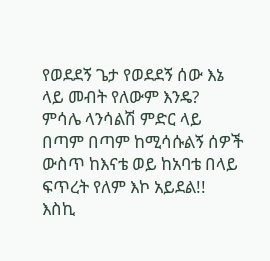የወደደኝ ጌታ የወደደኝ ሰው እኔ ላይ መብት የለውም እንዴ?
ምሳሌ ላንሳልሽ ምድር ላይ በጣም በጣም ከሚሳሱልኝ ሰዎች ውስጥ ከእናቴ ወይ ከአባቴ በላይ ፍጥረት የለም እኮ አይደል!!
እስኪ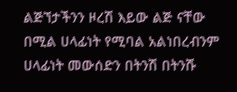ልጅኘታችንን ዞረሽ እይው ልጅ ናቸው በሚል ሀላፊነት የሚባል አልነበረብንም ሀላፊነት መውሰድን በትንሽ በትንሹ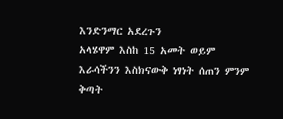እንድንማር አደረጉን
አላሄዋም እስከ 15 አመት ወይም እራሳችንን እስክናውቅ ነፃነት ሰጠን ምንም ቅጣት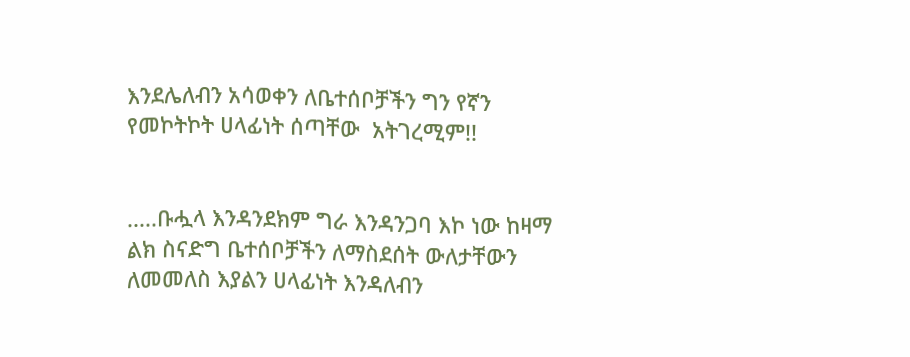እንደሌለብን አሳወቀን ለቤተሰቦቻችን ግን የኛን የመኮትኮት ሀላፊነት ሰጣቸው  አትገረሚም!!


.....ቡሗላ እንዳንደክም ግራ እንዳንጋባ እኮ ነው ከዛማ ልክ ስናድግ ቤተሰቦቻችን ለማስደሰት ውለታቸውን ለመመለስ እያልን ሀላፊነት እንዳለብን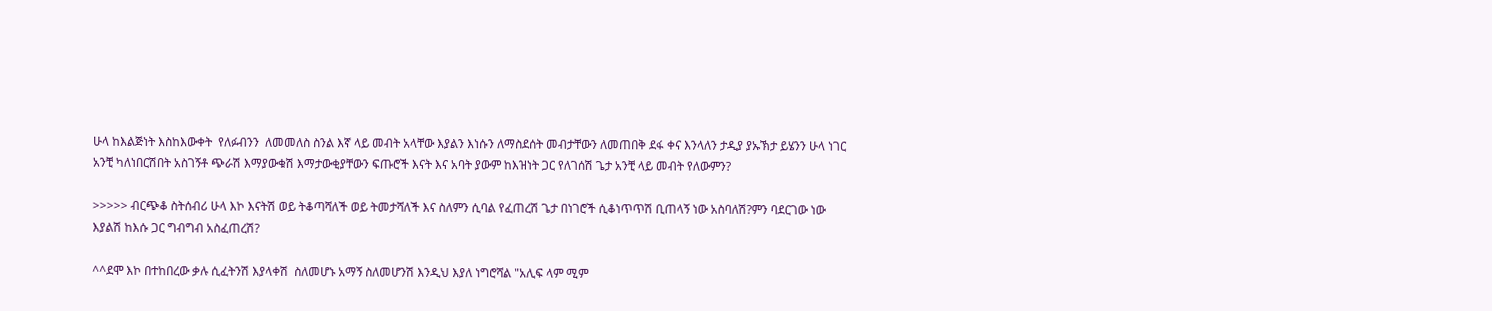ሁላ ከእልጅነት እስከእውቀት  የለፉብንን  ለመመለስ ስንል እኛ ላይ መብት አላቸው እያልን እነሱን ለማስደሰት መብታቸውን ለመጠበቅ ደፋ ቀና እንላለን ታዲያ ያኡኽታ ይሄንን ሁላ ነገር አንቺ ካለነበርሽበት አስገኝቶ ጭራሽ እማያውቁሽ እማታውቂያቸውን ፍጡሮች እናት እና አባት ያውም ከእዝነት ጋር የለገሰሽ ጌታ አንቺ ላይ መብት የለውምን?

>>>>> ብርጭቆ ስትሰብሪ ሁላ እኮ እናትሽ ወይ ትቆጣሻለች ወይ ትመታሻለች እና ስለምን ሲባል የፈጠረሽ ጌታ በነገሮች ሲቆነጥጥሽ ቢጠላኝ ነው አስባለሽ?ምን ባደርገው ነው እያልሽ ከእሱ ጋር ግብግብ አስፈጠረሽ?

^^ደሞ እኮ በተከበረው ቃሉ ሲፈትንሽ እያላቀሽ  ስለመሆኑ አማኝ ስለመሆንሽ እንዲህ እያለ ነግሮሻል "አሊፍ ላም ሚም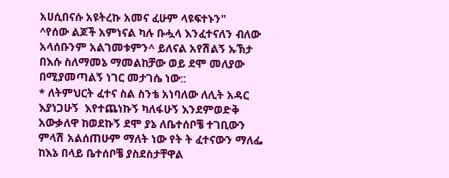አሀሲበናሱ አዩትረኩ አመና ፈሁም ላዩፍተኑን"
^የሰው ልጆች አምነናል ካሉ ቡሗላ እንፈተናለን ብለው አላሰቡንም አልገመቱምን^ ይለናል አየሽልኝ ኡኽታ በእሱ ስለማመኔ ማመልከቻው ወይ ደሞ መለያው በሚያመጣልኝ ነገር መታገሴ ነው::
* ለትምህርት ፈተና ስል ስንቴ አነባለው ለሊት አዳር እያነጋሁኝ  እየተጨነኩኝ ካለፋሁኝ እንደምወድቅ አውቃለዋ ከወደኩኝ ደሞ ያኔ ለቤተሰቦቼ ተገቢውን ምላሽ አልሰጠሁም ማለት ነው የት ት ፈተናውን ማለፌ
ከእኔ በላይ ቤተሰቦቼ ያስደስታቸዋል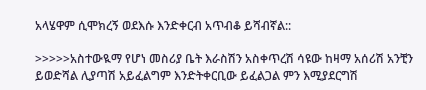አላሄዋም ሲሞክረኝ ወደእሱ እንድቀርብ አጥብቆ ይሻብኛል::

>>>>>አስተውዪማ የሆነ መስሪያ ቤት እራስሽን አስቀጥረሽ ሳዩው ከዛማ አሰሪሽ አንቺን ይወድሻል ሊያጣሽ አይፈልግም እንድትቀርቢው ይፈልጋል ምን እሚያደርግሽ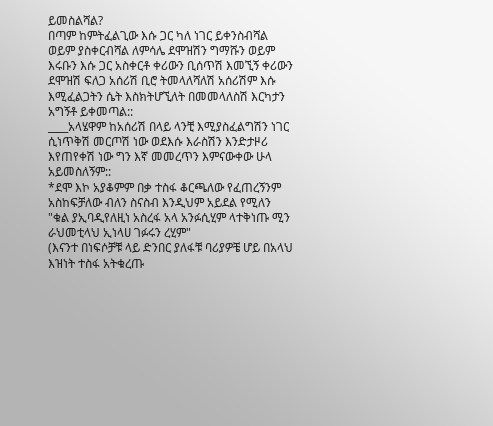ይመስልሻል?
በጣም ከምትፈልጊው እሱ ጋር ካለ ነገር ይቀንስብሻል ወይም ያስቀርብሻል ለምሳሌ ደሞዝሽን ግማሹን ወይም እሩቡን እሱ ጋር አስቀርቶ ቀሪውን ቢሰጥሽ እመኚኝ ቀሪውን ደሞዝሽ ፍለጋ አሰሪሽ ቢሮ ትመላለሻለሽ አሰሪሽም እሱ እሚፈልጋትን ሴት እስክትሆኚለት በመመላለስሽ እርካታን አግኝቶ ይቀመጣል::
____አላሄዋም ከአሰሪሽ በላይ ላንቺ እሚያስፈልግሽን ነገር ሲነጥቅሽ መርጦሽ ነው ወደእሱ እራስሽን እንድታዞሪ እየጠየቀሽ ነው ግን እኛ መመረጥን እምናውቀው ሁላ አይመስለኝም::
*ደሞ እኮ አያቆምም በቃ ተስፋ ቆርጫለው የፈጠረኝንም አስከፍቻለው ብለን ስናስብ እንዲህም አይደል የሚለን
"ቁል ያኢባዲየለዚነ አስረፋ አላ አንፉሲሂም ላተቅነጡ ሚን ራህመቲላህ ኢነላሀ ገፉሩን ረሂም"
(እናንተ በነፍሶቻቹ ላይ ድንበር ያለፋቹ ባሪያዎቼ ሆይ በአላህ እዝነት ተስፋ አትቁረጡ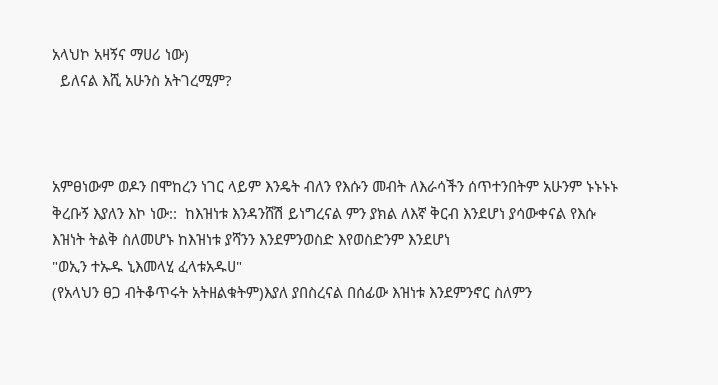አላህኮ አዛኝና ማሀሪ ነው)
  ይለናል እሺ አሁንስ አትገረሚም?



አምፀነውም ወዶን በሞከረን ነገር ላይም እንዴት ብለን የእሱን መብት ለእራሳችን ሰጥተንበትም አሁንም ኑኑኑኑ ቅረቡኝ እያለን እኮ ነው::  ከእዝነቱ እንዳንሸሽ ይነግረናል ምን ያክል ለእኛ ቅርብ እንደሆነ ያሳውቀናል የእሱ እዝነት ትልቅ ስለመሆኑ ከእዝነቱ ያሻንን እንደምንወስድ እየወስድንም እንደሆነ
"ወኢን ተኡዱ ኒእመላሂ ፈላቱአዱሀ"
(የአላህን ፀጋ ብትቆጥሩት አትዘልቁትም)እያለ ያበስረናል በሰፊው እዝነቱ እንደምንኖር ስለምን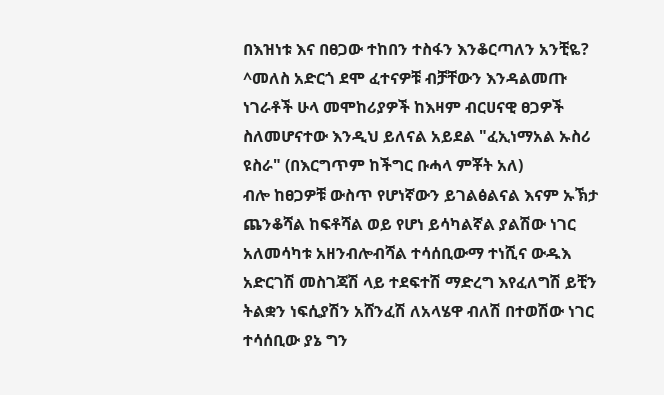በእዝነቱ እና በፀጋው ተከበን ተስፋን እንቆርጣለን አንቺዬ?
^መለስ አድርጎ ደሞ ፈተናዎቹ ብቻቸውን እንዳልመጡ ነገራቶች ሁላ መሞከሪያዎች ከእዛም ብርሀናዊ ፀጋዎች ስለመሆናተው እንዲህ ይለናል አይደል "ፈኢነማአል ኡስሪ ዩስራ" (በእርግጥም ከችግር ቡሓላ ምቾት አለ)
ብሎ ከፀጋዎቹ ውስጥ የሆነኛውን ይገልፅልናል እናም ኡኽታ ጨንቆሻል ከፍቶሻል ወይ የሆነ ይሳካልኛል ያልሽው ነገር አለመሳካቱ አዘንብሎብሻል ተሳሰቢውማ ተነሺና ውዱእ አድርገሽ መስገጃሽ ላይ ተደፍተሽ ማድረግ እየፈለግሽ ይቺን ትልቋን ነፍሲያሽን አሸንፈሽ ለአላሄዋ ብለሽ በተወሽው ነገር ተሳሰቢው ያኔ ግን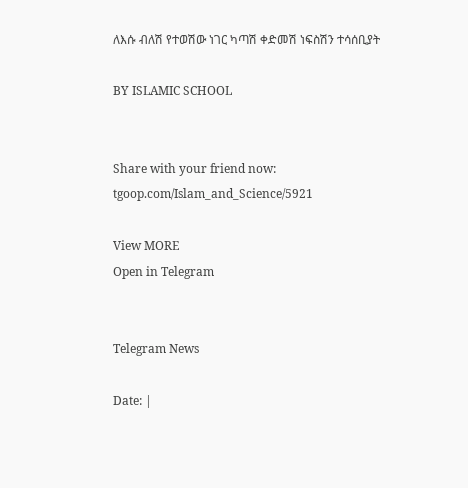ለእሱ ብለሽ የተወሽው ነገር ካጣሽ ቀድመሽ ነፍስሽን ተሳሰቢያት

BY ISLAMIC SCHOOL


Share with your friend now:
tgoop.com/Islam_and_Science/5921

View MORE
Open in Telegram


Telegram News

Date: |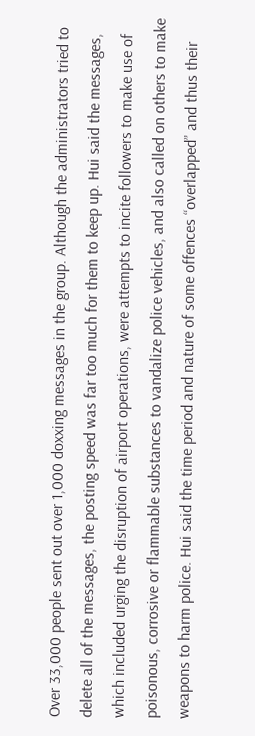Over 33,000 people sent out over 1,000 doxxing messages in the group. Although the administrators tried to delete all of the messages, the posting speed was far too much for them to keep up. Hui said the messages, which included urging the disruption of airport operations, were attempts to incite followers to make use of poisonous, corrosive or flammable substances to vandalize police vehicles, and also called on others to make weapons to harm police. Hui said the time period and nature of some offences “overlapped” and thus their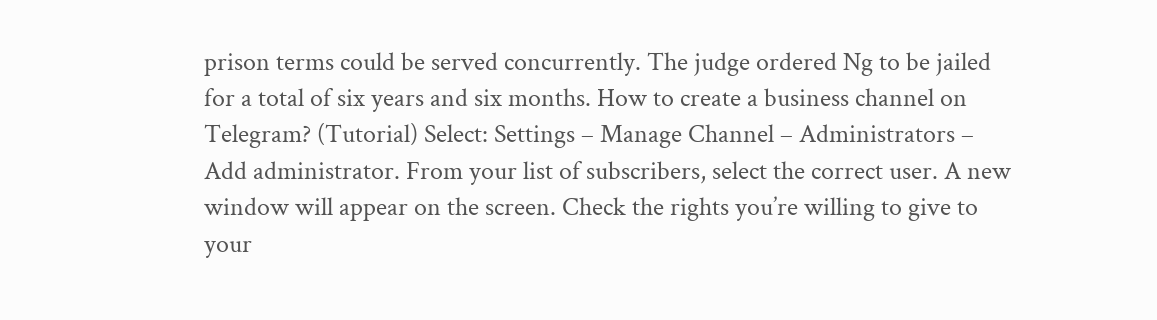prison terms could be served concurrently. The judge ordered Ng to be jailed for a total of six years and six months. How to create a business channel on Telegram? (Tutorial) Select: Settings – Manage Channel – Administrators – Add administrator. From your list of subscribers, select the correct user. A new window will appear on the screen. Check the rights you’re willing to give to your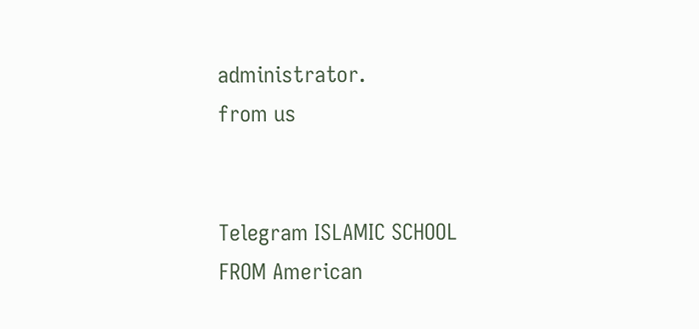administrator.
from us


Telegram ISLAMIC SCHOOL
FROM American